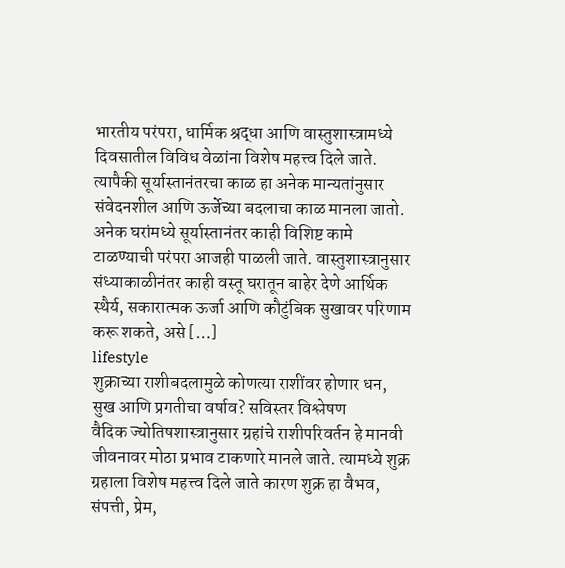भारतीय परंपरा, धार्मिक श्रद्धा आणि वास्तुशास्त्रामध्ये दिवसातील विविध वेळांना विशेष महत्त्व दिले जाते. त्यापैकी सूर्यास्तानंतरचा काळ हा अनेक मान्यतांनुसार संवेदनशील आणि ऊर्जेच्या बदलाचा काळ मानला जातो. अनेक घरांमध्ये सूर्यास्तानंतर काही विशिष्ट कामे टाळण्याची परंपरा आजही पाळली जाते. वास्तुशास्त्रानुसार संध्याकाळीनंतर काही वस्तू घरातून बाहेर देणे आर्थिक स्थैर्य, सकारात्मक ऊर्जा आणि कौटुंबिक सुखावर परिणाम करू शकते, असे […]
lifestyle
शुक्राच्या राशीबदलामुळे कोणत्या राशींवर होणार धन, सुख आणि प्रगतीचा वर्षाव? सविस्तर विश्लेषण
वैदिक ज्योतिषशास्त्रानुसार ग्रहांचे राशीपरिवर्तन हे मानवी जीवनावर मोठा प्रभाव टाकणारे मानले जाते. त्यामध्ये शुक्र ग्रहाला विशेष महत्त्व दिले जाते कारण शुक्र हा वैभव, संपत्ती, प्रेम,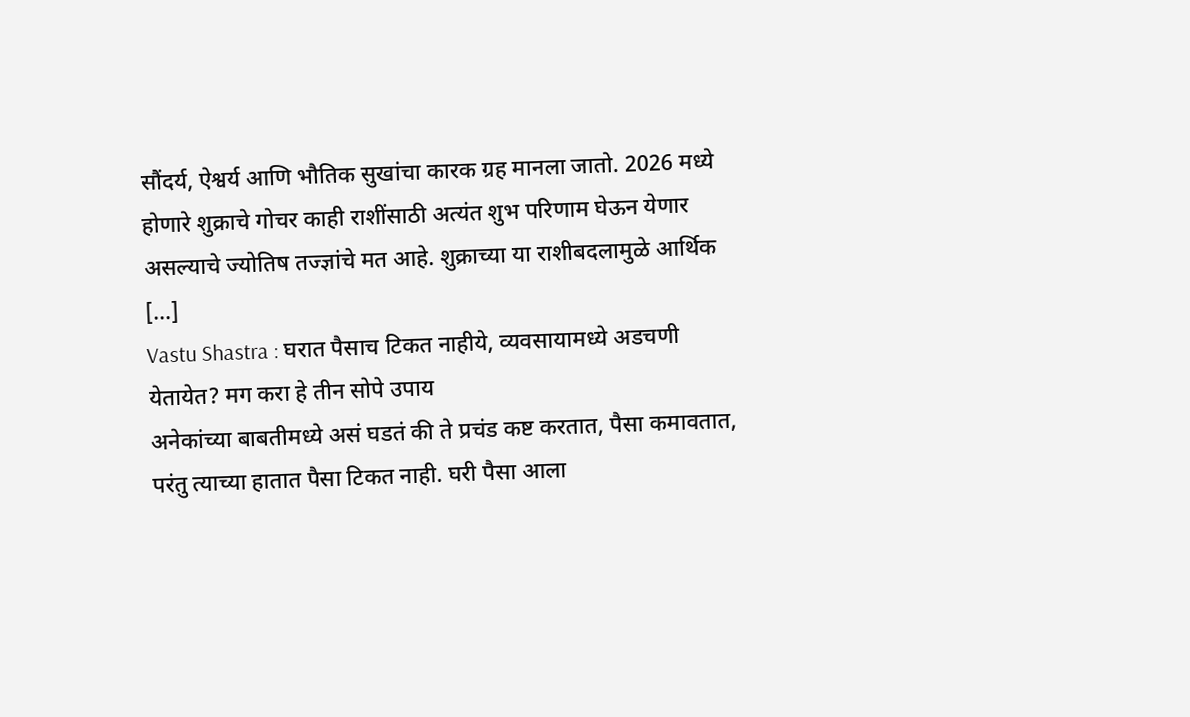सौंदर्य, ऐश्वर्य आणि भौतिक सुखांचा कारक ग्रह मानला जातो. 2026 मध्ये होणारे शुक्राचे गोचर काही राशींसाठी अत्यंत शुभ परिणाम घेऊन येणार असल्याचे ज्योतिष तज्ज्ञांचे मत आहे. शुक्राच्या या राशीबदलामुळे आर्थिक […]
Vastu Shastra : घरात पैसाच टिकत नाहीये, व्यवसायामध्ये अडचणी येतायेत? मग करा हे तीन सोपे उपाय
अनेकांच्या बाबतीमध्ये असं घडतं की ते प्रचंड कष्ट करतात, पैसा कमावतात, परंतु त्याच्या हातात पैसा टिकत नाही. घरी पैसा आला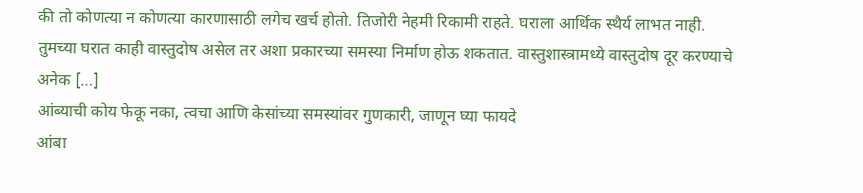की तो कोणत्या न कोणत्या कारणासाठी लगेच खर्च होतो. तिजोरी नेहमी रिकामी राहते. घराला आर्थिक स्थैर्य लाभत नाही. तुमच्या घरात काही वास्तुदोष असेल तर अशा प्रकारच्या समस्या निर्माण होऊ शकतात. वास्तुशास्त्रामध्ये वास्तुदोष दूर करण्याचे अनेक […]
आंब्याची कोय फेकू नका, त्वचा आणि केसांच्या समस्यांवर गुणकारी, जाणून घ्या फायदे
आंबा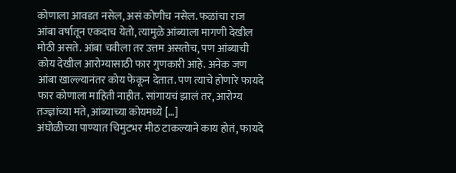कोणाला आवडत नसेल, असं कोणीच नसेल. फळांचा राज आंबा वर्षातून एकदाच येतो, त्यामुळे आंब्याला मागणी देखील मोठी असते. आंबा चवीला तर उत्तम असतोच, पण आंब्याची कोय देखील आरोग्यासाठी फार गुणकारी आहे. अनेक जण आंबा खाल्ल्यानंतर कोय फेकून देतात. पण त्याचे होणारे फायदे फार कोणाला माहिती नाहीत. सांगायचं झालं तर, आरोग्य तज्ज्ञांच्या मते, आंब्याच्या कोयमध्ये […]
अंघोळीच्या पाण्यात चिमुटभर मीठ टाकल्याने काय होतं, फायदे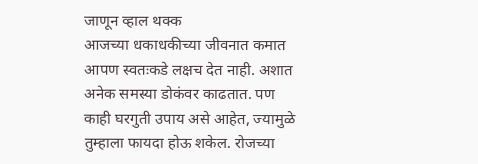जाणून व्हाल थक्क
आजच्या धकाधकीच्या जीवनात कमात आपण स्वतःकडे लक्षच देत नाही. अशात अनेक समस्या डोकंवर काढतात. पण काही घरगुती उपाय असे आहेत, ज्यामुळे तुम्हाला फायदा होऊ शकेल. रोजच्या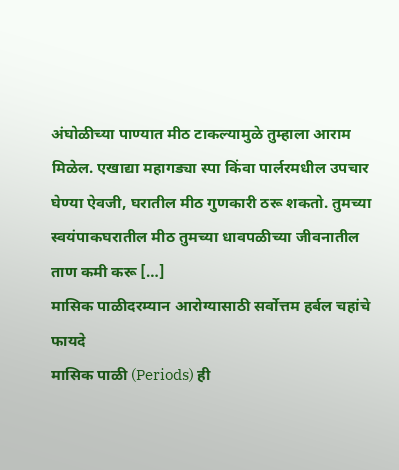अंघोळीच्या पाण्यात मीठ टाकल्यामुळे तुम्हाला आराम मिळेल. एखाद्या महागड्या स्पा किंवा पार्लरमधील उपचार घेण्या ऐवजी, घरातील मीठ गुणकारी ठरू शकतो. तुमच्या स्वयंपाकघरातील मीठ तुमच्या धावपळीच्या जीवनातील ताण कमी करू […]
मासिक पाळीदरम्यान आरोग्यासाठी सर्वोत्तम हर्बल चहांचे फायदे
मासिक पाळी (Periods) ही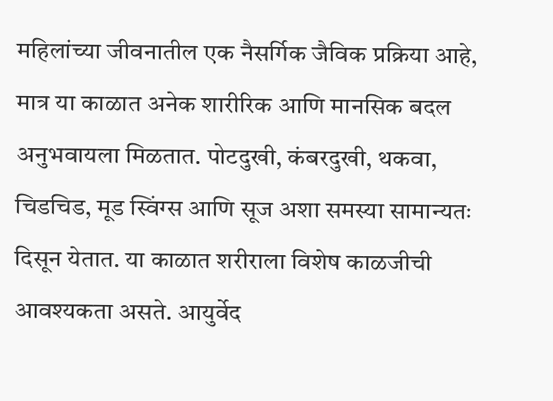महिलांच्या जीवनातील एक नैसर्गिक जैविक प्रक्रिया आहे, मात्र या काळात अनेक शारीरिक आणि मानसिक बदल अनुभवायला मिळतात. पोटदुखी, कंबरदुखी, थकवा, चिडचिड, मूड स्विंग्स आणि सूज अशा समस्या सामान्यतः दिसून येतात. या काळात शरीराला विशेष काळजीची आवश्यकता असते. आयुर्वेद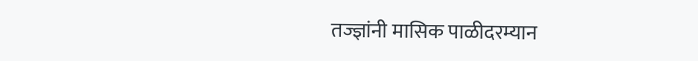तज्ज्ञांनी मासिक पाळीदरम्यान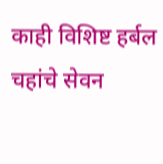काही विशिष्ट हर्बल चहांचे सेवन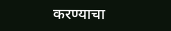करण्याचा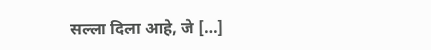सल्ला दिला आहे, जे […]